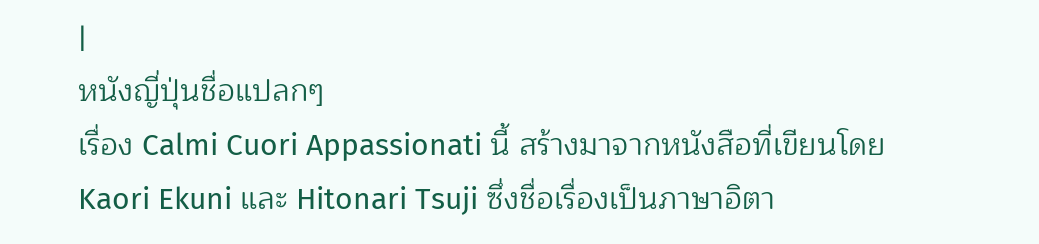|
หนังญี่ปุ่นชื่อแปลกๆ
เรื่อง Calmi Cuori Appassionati นี้ สร้างมาจากหนังสือที่เขียนโดย
Kaori Ekuni และ Hitonari Tsuji ซึ่งชื่อเรื่องเป็นภาษาอิตา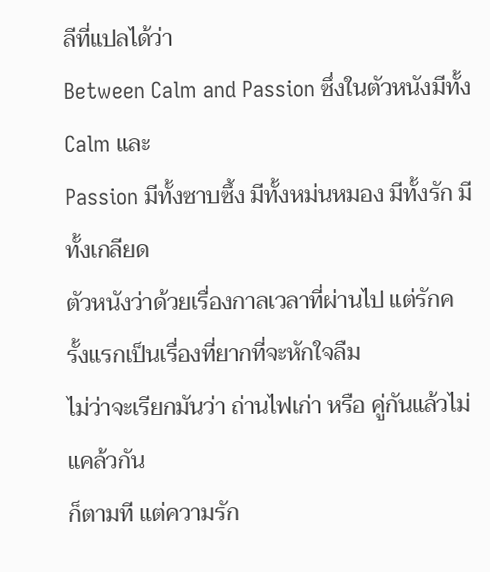ลีที่แปลได้ว่า
Between Calm and Passion ซึ่งในตัวหนังมีทั้ง Calm และ
Passion มีทั้งซาบซึ้ง มีทั้งหม่นหมอง มีทั้งรัก มีทั้งเกลียด
ตัวหนังว่าด้วยเรื่องกาลเวลาที่ผ่านไป แต่รักครั้งแรกเป็นเรื่องที่ยากที่จะหักใจลืม
ไม่ว่าจะเรียกมันว่า ถ่านไฟเก่า หรือ คู่กันแล้วไม่แคล้วกัน
ก็ตามที แต่ความรัก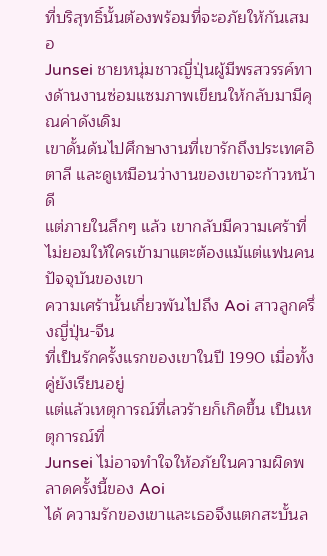ที่บริสุทธิ์นั้นต้องพร้อมที่จะอภัยให้กันเสมอ
Junsei ชายหนุ่มชาวญี่ปุ่นผู้มีพรสวรรค์ทางด้านงานซ่อมแซมภาพเขียนให้กลับมามีคุณค่าดังเดิม
เขาดั้นด้นไปศึกษางานที่เขารักถึงประเทศอิตาลี และดูเหมือนว่างานของเขาจะก้าวหน้าดี
แต่ภายในลึกๆ แล้ว เขากลับมีความเศร้าที่ไม่ยอมให้ใครเข้ามาแตะต้องแม้แต่แฟนคนปัจจุบันของเขา
ความเศร้านั้นเกี่ยวพันไปถึง Aoi สาวลูกครึ่งญี่ปุ่น-จีน
ที่เป็นรักครั้งแรกของเขาในปี 1990 เมื่อทั้งคู่ยังเรียนอยู่
แต่แล้วเหตุการณ์ที่เลวร้ายก็เกิดขึ้น เป็นเหตุการณ์ที่
Junsei ไม่อาจทำใจให้อภัยในความผิดพลาดครั้งนี้ของ Aoi
ได้ ความรักของเขาและเธอจึงแตกสะบั้นล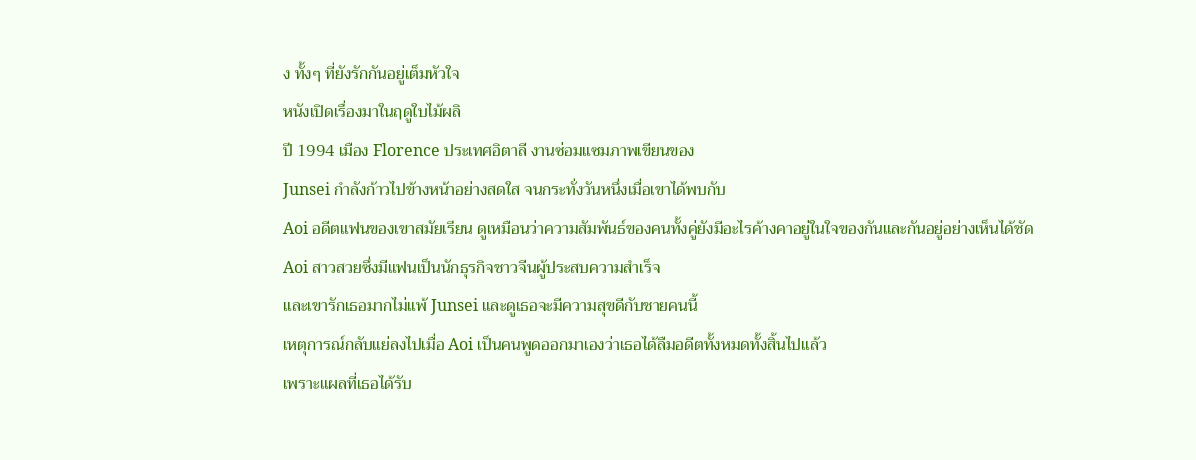ง ทั้งๆ ที่ยังรักกันอยู่เต็มหัวใจ
หนังเปิดเรื่องมาในฤดูใบไม้ผลิ
ปี 1994 เมือง Florence ประเทศอิตาลี งานซ่อมแซมภาพเขียนของ
Junsei กำลังก้าวไปข้างหน้าอย่างสดใส จนกระทั่งวันหนึ่งเมื่อเขาได้พบกับ
Aoi อดีตแฟนของเขาสมัยเรียน ดูเหมือนว่าความสัมพันธ์ของคนทั้งคู่ยังมีอะไรค้างคาอยู่ในใจของกันและกันอยู่อย่างเห็นได้ชัด
Aoi สาวสวยซึ่งมีแฟนเป็นนักธุรกิจชาวจีนผู้ประสบความสำเร็จ
และเขารักเธอมากไม่แพ้ Junsei และดูเธอจะมีความสุขดีกับชายคนนี้
เหตุการณ์กลับแย่ลงไปเมื่อ Aoi เป็นคนพูดออกมาเองว่าเธอได้ลืมอดีตทั้งหมดทั้งสิ้นไปแล้ว
เพราะแผลที่เธอได้รับ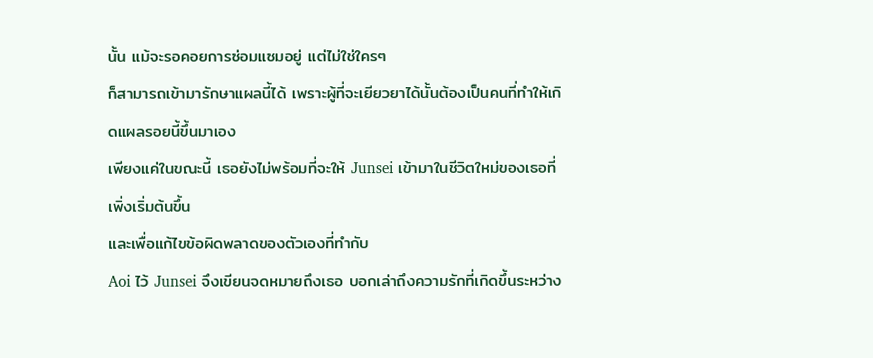นั้น แม้จะรอคอยการซ่อมแซมอยู่ แต่ไม่ใช่ใครๆ
ก็สามารถเข้ามารักษาแผลนี้ได้ เพราะผู้ที่จะเยียวยาได้นั้นต้องเป็นคนที่ทำให้เกิดแผลรอยนี้ขึ้นมาเอง
เพียงแค่ในขณะนี้ เธอยังไม่พร้อมที่จะให้ Junsei เข้ามาในชีวิตใหม่ของเธอที่เพิ่งเริ่มต้นขึ้น
และเพื่อแก้ไขข้อผิดพลาดของตัวเองที่ทำกับ
Aoi ไว้ Junsei จึงเขียนจดหมายถึงเธอ บอกเล่าถึงความรักที่เกิดขึ้นระหว่าง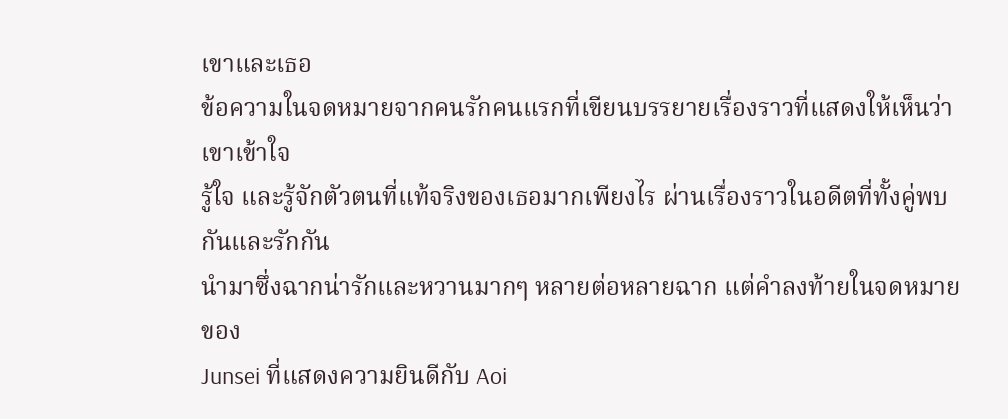เขาและเธอ
ข้อความในจดหมายจากคนรักคนแรกที่เขียนบรรยายเรื่องราวที่แสดงให้เห็นว่าเขาเข้าใจ
รู้ใจ และรู้จักตัวตนที่แท้จริงของเธอมากเพียงไร ผ่านเรื่องราวในอดีตที่ทั้งคู่พบกันและรักกัน
นำมาซึ่งฉากน่ารักและหวานมากๆ หลายต่อหลายฉาก แต่คำลงท้ายในจดหมายของ
Junsei ที่แสดงความยินดีกับ Aoi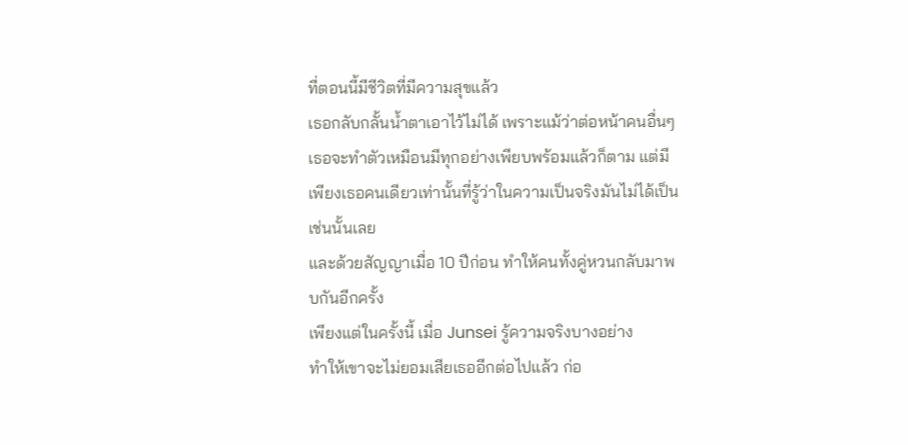ที่ตอนนี้มีชีวิตที่มีความสุขแล้ว
เธอกลับกลั้นน้ำตาเอาไว้ไม่ได้ เพราะแม้ว่าต่อหน้าคนอื่นๆ
เธอจะทำตัวเหมือนมีทุกอย่างเพียบพร้อมแล้วก็ตาม แต่มีเพียงเธอคนเดียวเท่านั้นที่รู้ว่าในความเป็นจริงมันไม่ได้เป็นเช่นนั้นเลย
และด้วยสัญญาเมื่อ 10 ปีก่อน ทำให้คนทั้งคู่หวนกลับมาพบกันอีกครั้ง
เพียงแต่ในครั้งนี้ เมื่อ Junsei รู้ความจริงบางอย่าง
ทำให้เขาจะไม่ยอมเสียเธออีกต่อไปแล้ว ก่อ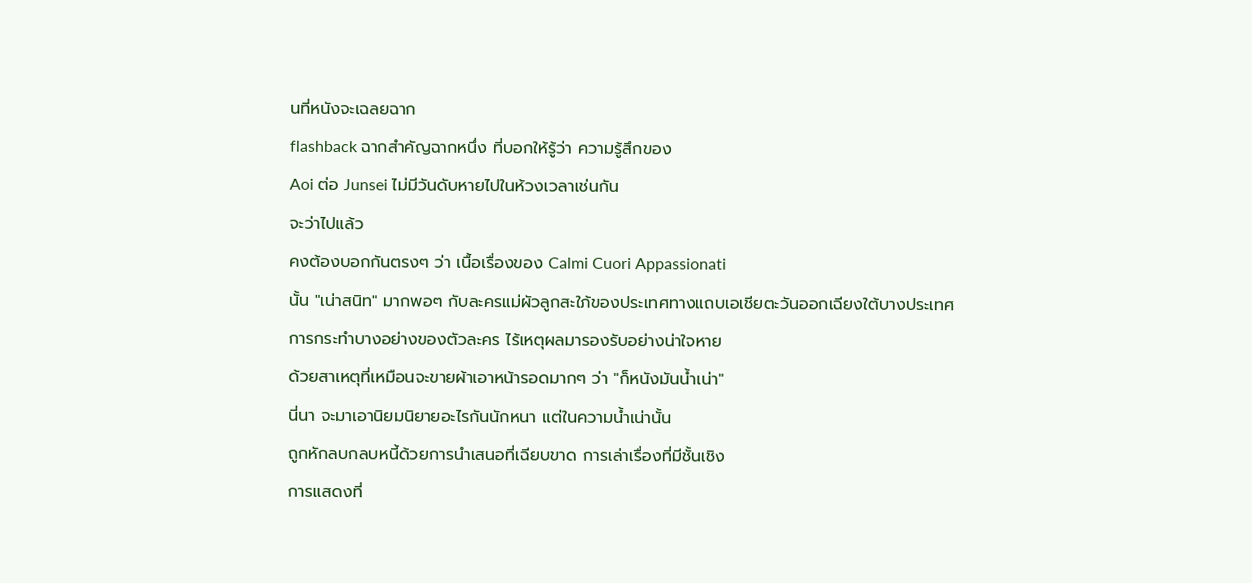นที่หนังจะเฉลยฉาก
flashback ฉากสำคัญฉากหนึ่ง ที่บอกให้รู้ว่า ความรู้สึกของ
Aoi ต่อ Junsei ไม่มีวันดับหายไปในห้วงเวลาเช่นกัน
จะว่าไปแล้ว
คงต้องบอกกันตรงๆ ว่า เนื้อเรื่องของ Calmi Cuori Appassionati
นั้น "เน่าสนิท" มากพอๆ กับละครแม่ผัวลูกสะใภ้ของประเทศทางแถบเอเชียตะวันออกเฉียงใต้บางประเทศ
การกระทำบางอย่างของตัวละคร ไร้เหตุผลมารองรับอย่างน่าใจหาย
ด้วยสาเหตุที่เหมือนจะขายผ้าเอาหน้ารอดมากๆ ว่า "ก็หนังมันน้ำเน่า"
นี่นา จะมาเอานิยมนิยายอะไรกันนักหนา แต่ในความน้ำเน่านั้น
ถูกหักลบกลบหนี้ด้วยการนำเสนอที่เฉียบขาด การเล่าเรื่องที่มีชั้นเชิง
การแสดงที่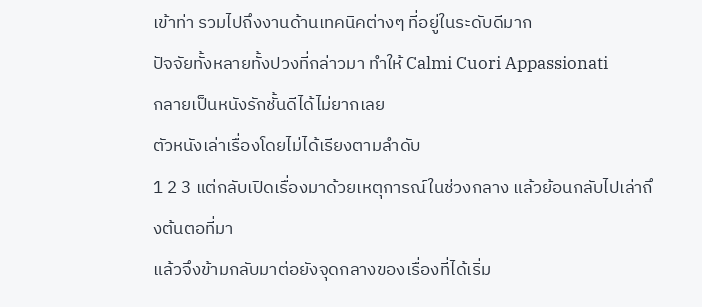เข้าท่า รวมไปถึงงานด้านเทคนิคต่างๆ ที่อยู่ในระดับดีมาก
ปัจจัยทั้งหลายทั้งปวงที่กล่าวมา ทำให้ Calmi Cuori Appassionati
กลายเป็นหนังรักชั้นดีได้ไม่ยากเลย
ตัวหนังเล่าเรื่องโดยไม่ได้เรียงตามลำดับ
1 2 3 แต่กลับเปิดเรื่องมาด้วยเหตุการณ์ในช่วงกลาง แล้วย้อนกลับไปเล่าถึงต้นตอที่มา
แล้วจึงข้ามกลับมาต่อยังจุดกลางของเรื่องที่ได้เริ่ม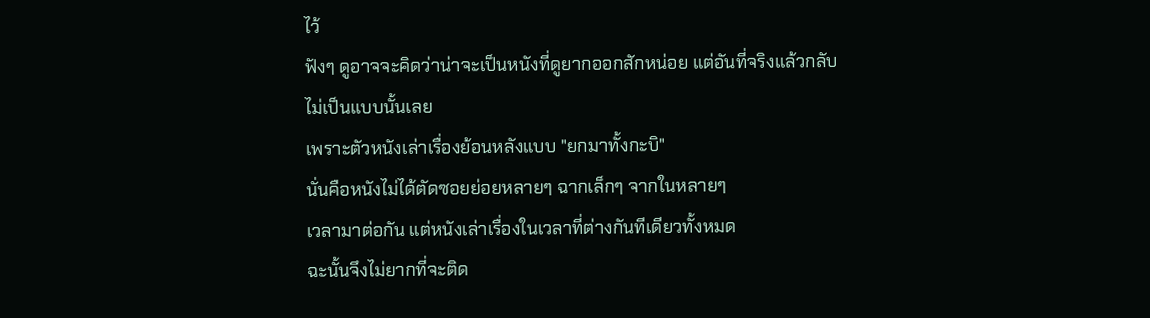ไว้
ฟังๆ ดูอาจจะคิดว่าน่าจะเป็นหนังที่ดูยากออกสักหน่อย แต่อันที่จริงแล้วกลับไม่เป็นแบบนั้นเลย
เพราะตัวหนังเล่าเรื่องย้อนหลังแบบ "ยกมาทั้งกะบิ"
นั่นคือหนังไม่ได้ตัดซอยย่อยหลายๆ ฉากเล็กๆ จากในหลายๆ
เวลามาต่อกัน แต่หนังเล่าเรื่องในเวลาที่ต่างกันทีเดียวทั้งหมด
ฉะนั้นจึงไม่ยากที่จะติด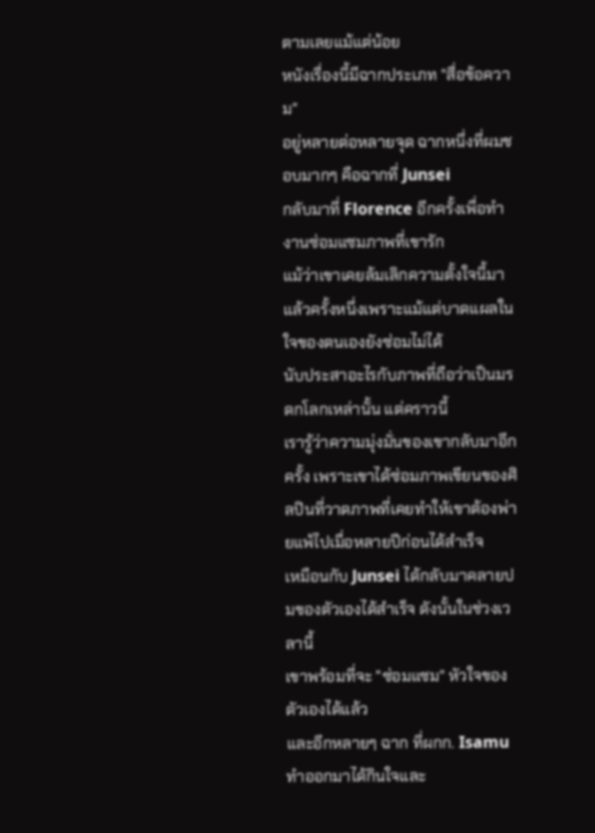ตามเลยแม้แต่น้อย
หนังเรื่องนี้มีฉากประเภท "สื่อข้อความ"
อยู่หลายต่อหลายจุด ฉากหนึ่งที่ผมชอบมากๆ คือฉากที่ Junsei
กลับมาที่ Florence อีกครั้งเพื่อทำงานซ่อมแซมภาพที่เขารัก
แม้ว่าเขาเคยล้มเลิกความตั้งใจนี้มาแล้วครั้งหนึ่งเพราะแม้แต่บาดแผลในใจของตนเองยังซ่อมไม่ได้
นับประสาอะไรกับภาพที่ถือว่าเป็นมรดกโลกเหล่านั้น แต่คราวนี้
เรารู้ว่าความมุ่งมั่นของเขากลับมาอีกครั้ง เพราะเขาได้ซ่อมภาพเขียนของศิลปินที่วาดภาพที่เคยทำให้เขาต้องพ่ายแพ้ไปเมื่อหลายปีก่อนได้สำเร็จ
เหมือนกับ Junsei ได้กลับมาคลายปมของตัวเองได้สำเร็จ ดังนั้นในช่วงเวลานี้
เขาพร้อมที่จะ "ซ่อมแซม" หัวใจของตัวเองได้แล้ว
และอีกหลายๆ ฉาก ที่ผกก. Isamu ทำออกมาได้กินใจและ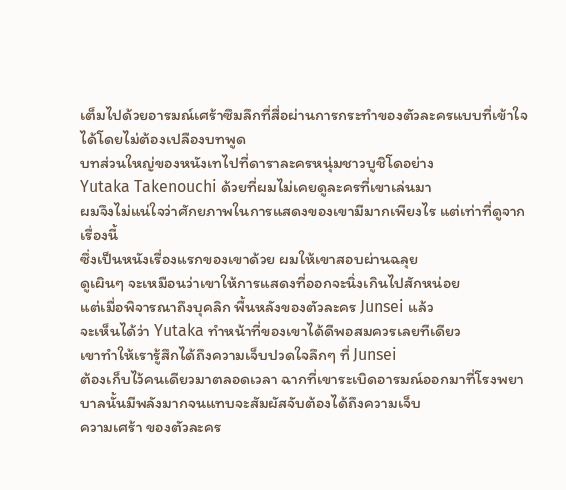เต็มไปด้วยอารมณ์เศร้าซึมลึกที่สื่อผ่านการกระทำของตัวละครแบบที่เข้าใจได้โดยไม่ต้องเปลืองบทพูด
บทส่วนใหญ่ของหนังเทไปที่ดาราละครหนุ่มชาวบูชิโดอย่าง
Yutaka Takenouchi ด้วยที่ผมไม่เคยดูละครที่เขาเล่นมา
ผมจึงไม่แน่ใจว่าศักยภาพในการแสดงของเขามีมากเพียงไร แต่เท่าที่ดูจากเรื่องนี้
ซึ่งเป็นหนังเรื่องแรกของเขาด้วย ผมให้เขาสอบผ่านฉลุย
ดูเผินๆ จะเหมือนว่าเขาให้การแสดงที่ออกจะนิ่งเกินไปสักหน่อย
แต่เมื่อพิจารณาถึงบุคลิก พื้นหลังของตัวละคร Junsei แล้ว
จะเห็นได้ว่า Yutaka ทำหน้าที่ของเขาได้ดีพอสมควรเลยทีเดียว
เขาทำให้เรารู้สึกได้ถึงความเจ็บปวดใจลึกๆ ที่ Junsei
ต้องเก็บไว้คนเดียวมาตลอดเวลา ฉากที่เขาระเบิดอารมณ์ออกมาที่โรงพยาบาลนั้นมีพลังมากจนแทบจะสัมผัสจับต้องได้ถึงความเจ็บ
ความเศร้า ของตัวละคร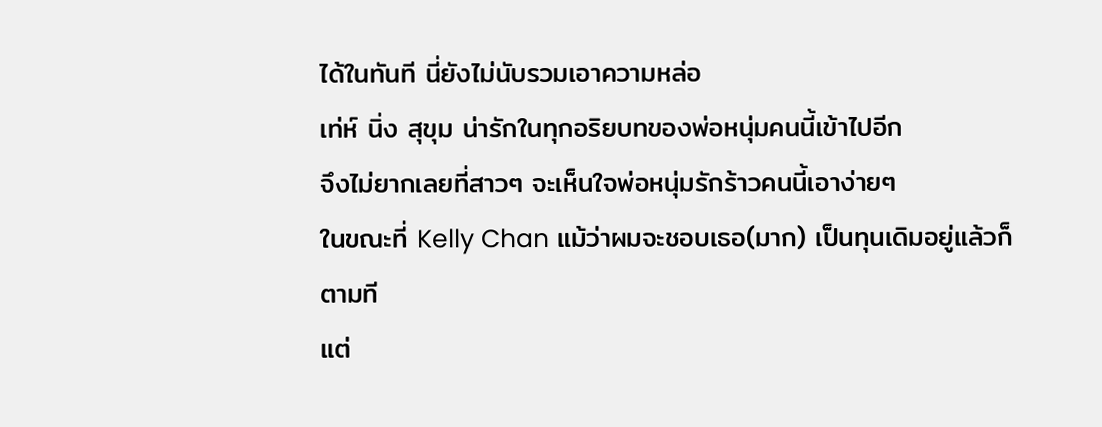ได้ในทันที นี่ยังไม่นับรวมเอาความหล่อ
เท่ห์ นิ่ง สุขุม น่ารักในทุกอริยบทของพ่อหนุ่มคนนี้เข้าไปอีก
จึงไม่ยากเลยที่สาวๆ จะเห็นใจพ่อหนุ่มรักร้าวคนนี้เอาง่ายๆ
ในขณะที่ Kelly Chan แม้ว่าผมจะชอบเธอ(มาก) เป็นทุนเดิมอยู่แล้วก็ตามที
แต่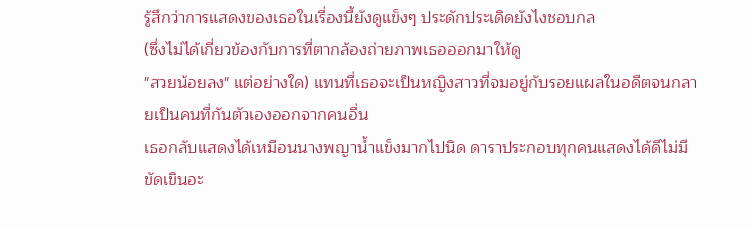รู้สึกว่าการแสดงของเธอในเรื่องนี้ยังดูแข็งๆ ประดักประเดิดยังไงชอบกล
(ซึ่งไม่ได้เกี่ยวข้องกับการที่ตากล้องถ่ายภาพเธอออกมาให้ดู
"สวยน้อยลง" แต่อย่างใด) แทนที่เธอจะเป็นหญิงสาวที่จมอยู่กับรอยแผลในอดีตจนกลายเป็นคนที่กันตัวเองออกจากคนอื่น
เธอกลับแสดงได้เหมือนนางพญาน้ำแข็งมากไปนิด ดาราประกอบทุกคนแสดงได้ดีไม่มีขัดเขินอะ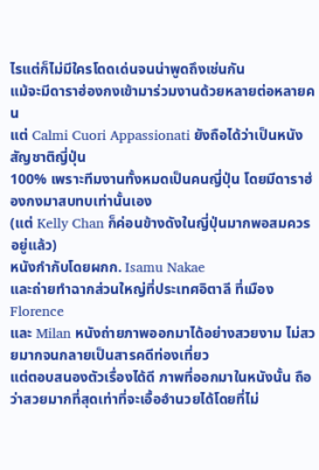ไรแต่ก็ไม่มีใครโดดเด่นจนน่าพูดถึงเช่นกัน
แม้จะมีดาราฮ่องกงเข้ามาร่วมงานด้วยหลายต่อหลายคน
แต่ Calmi Cuori Appassionati ยังถือได้ว่าเป็นหนังสัญชาติญี่ปุ่น
100% เพราะทีมงานทั้งหมดเป็นคนญี่ปุ่น โดยมีดาราฮ่องกงมาสบทบเท่านั้นเอง
(แต่ Kelly Chan ก็ค่อนข้างดังในญี่ปุ่นมากพอสมควรอยู่แล้ว)
หนังกำกับโดยผกก. Isamu Nakae
และถ่ายทำฉากส่วนใหญ่ที่ประเทศอิตาลี ที่เมือง Florence
และ Milan หนังถ่ายภาพออกมาได้อย่างสวยงาม ไม่สวยมากจนกลายเป็นสารคดีท่องเที่ยว
แต่ตอบสนองตัวเรื่องได้ดี ภาพที่ออกมาในหนังนั้น ถือว่าสวยมากที่สุดเท่าที่จะเอื้ออำนวยได้โดยที่ไม่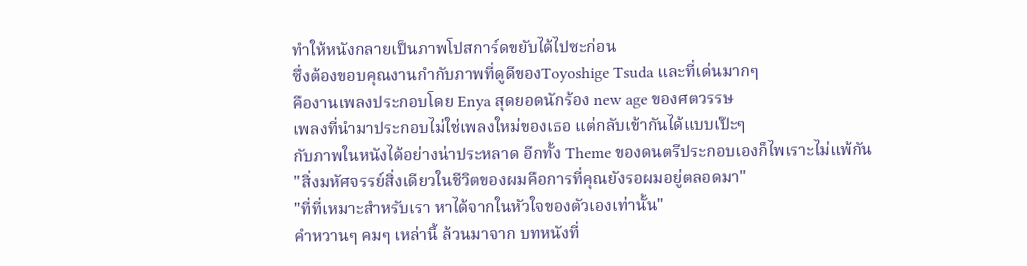ทำให้หนังกลายเป็นภาพโปสการ์ดขยับได้ไปซะก่อน
ซึ่งต้องขอบคุณงานกำกับภาพที่ดูดีของToyoshige Tsuda และที่เด่นมากๆ
คืองานเพลงประกอบโดย Enya สุดยอดนักร้อง new age ของศตวรรษ
เพลงที่นำมาประกอบไม่ใช่เพลงใหม่ของเธอ แต่กลับเข้ากันได้แบบเป๊ะๆ
กับภาพในหนังได้อย่างน่าประหลาด อีกทั้ง Theme ของดนตรีประกอบเองก็ไพเราะไม่แพ้กัน
"สิ่งมหัศจรรย์สิ่งเดียวในชีวิตของผมคือการที่คุณยังรอผมอยู่ตลอดมา"
"ที่ที่เหมาะสำหรับเรา หาได้จากในหัวใจของตัวเองเท่านั้น"
คำหวานๆ คมๆ เหล่านี้ ล้วนมาจาก บทหนังที่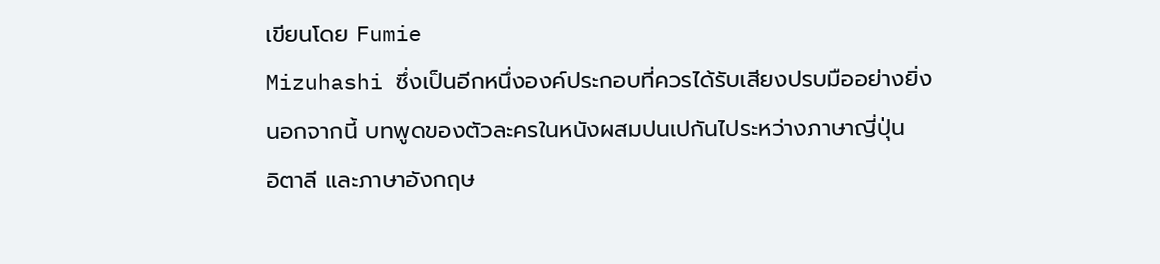เขียนโดย Fumie
Mizuhashi ซึ่งเป็นอีกหนึ่งองค์ประกอบที่ควรได้รับเสียงปรบมืออย่างยิ่ง
นอกจากนี้ บทพูดของตัวละครในหนังผสมปนเปกันไประหว่างภาษาญี่ปุ่น
อิตาลี และภาษาอังกฤษ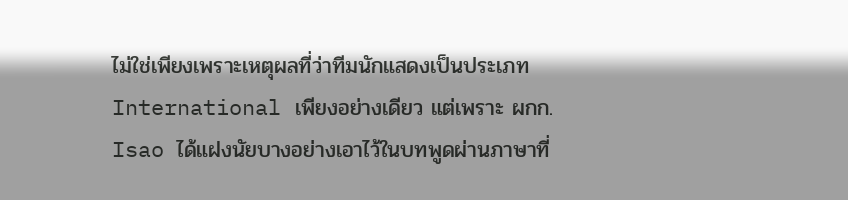ไม่ใช่เพียงเพราะเหตุผลที่ว่าทีมนักแสดงเป็นประเภท
International เพียงอย่างเดียว แต่เพราะ ผกก. Isao ได้แฝงนัยบางอย่างเอาไว้ในบทพูดผ่านภาษาที่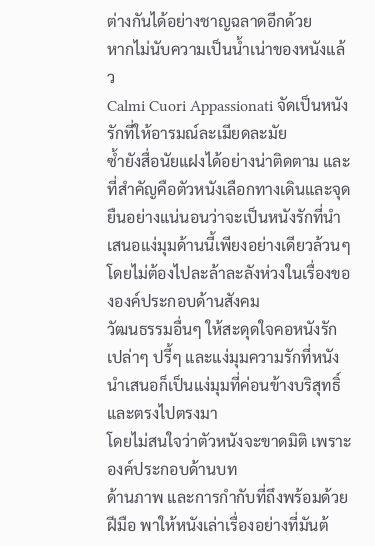ต่างกันได้อย่างชาญฉลาดอีกด้วย
หากไม่นับความเป็นน้ำเน่าของหนังแล้ว
Calmi Cuori Appassionati จัดเป็นหนังรักที่ให้อารมณ์ละเมียดละมัย
ซ้ำยังสื่อนัยแฝงได้อย่างน่าติดตาม และที่สำคัญคือตัวหนังเลือกทางเดินและจุดยืนอย่างแน่นอนว่าจะเป็นหนังรักที่นำเสนอแง่มุมด้านนี้เพียงอย่างเดียวล้วนๆ
โดยไม่ต้องไปละล้าละลังห่วงในเรื่องขององค์ประกอบด้านสังคม
วัฒนธรรมอื่นๆ ให้สะดุดใจคอหนังรักเปล่าๆ ปรี้ๆ และแง่มุมความรักที่หนังนำเสนอก็เป็นแง่มุมที่ค่อนข้างบริสุทธิ์และตรงไปตรงมา
โดยไม่สนใจว่าตัวหนังจะขาดมิติ เพราะองค์ประกอบด้านบท
ด้านภาพ และการกำกับที่ถึงพร้อมด้วยฝีมือ พาให้หนังเล่าเรื่องอย่างที่มันต้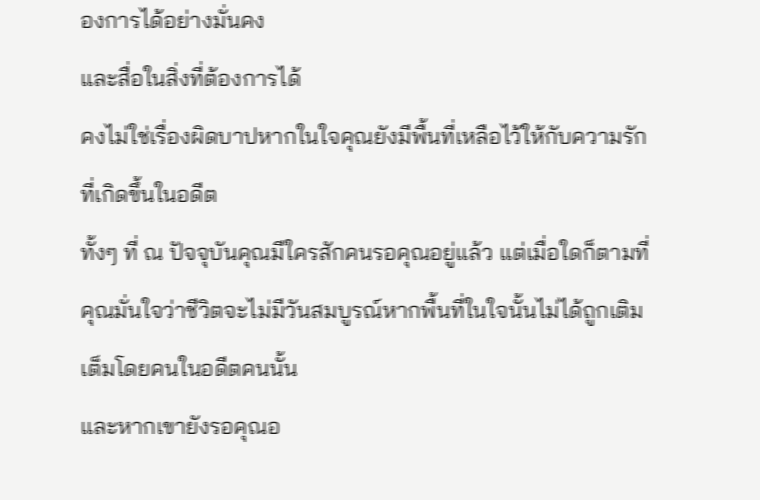องการได้อย่างมั่นคง
และสื่อในสิ่งที่ต้องการได้
คงไม่ใช่เรื่องผิดบาปหากในใจคุณยังมีพื้นที่เหลือไว้ให้กับความรักที่เกิดขึ้นในอดีต
ทั้งๆ ที่ ณ ปัจจุบันคุณมีใครสักคนรอคุณอยู่แล้ว แต่เมื่อใดก็ตามที่คุณมั่นใจว่าชีวิตจะไม่มีวันสมบูรณ์หากพื้นที่ในใจนั้นไม่ได้ถูกเติมเต็มโดยคนในอดีตคนนั้น
และหากเขายังรอคุณอ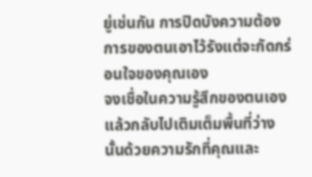ยู่เช่นกัน การปิดบังความต้องการของตนเอาไว้รังแต่จะกัดกร่อนใจของคุณเอง
จงเชื่อในความรู้สึกของตนเองแล้วกลับไปเติมเต็มพื้นที่ว่างนั้นด้วยความรักที่คุณและ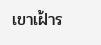เขาเฝ้าร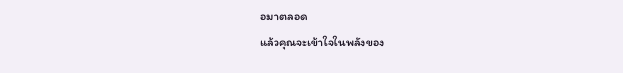อมาตลอด
แล้วคุณจะเข้าใจในพลังของ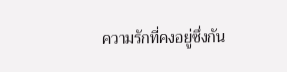ความรักที่คงอยู่ซึ่งกัน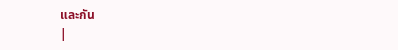และกัน
|